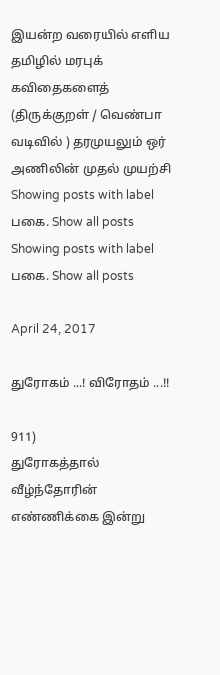இயன்ற வரையில் எளிய தமிழில் மரபுக் கவிதைகளைத் (திருக்குறள் / வெண்பா வடிவில் ) தரமுயலும் ஒர் அணிலின் முதல் முயற்சி
Showing posts with label பகை. Show all posts
Showing posts with label பகை. Show all posts

April 24, 2017

துரோகம் ...! விரோதம் ...!!

911)
துரோகத்தால் வீழ்ந்தோரின் எண்ணிக்கை இன்று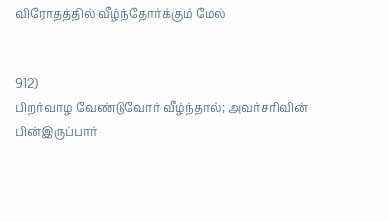விரோதத்தில் வீழ்ந்தோர்க்கும் மேல்


912)
பிறர்வாழ வேண்டுவோர் வீழ்ந்தால்; அவர்சரிவின்
பின்இருப்பார்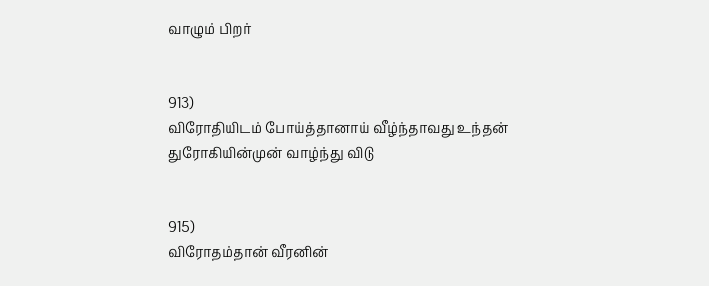வாழும் பிறர்


913)
விரோதியிடம் போய்த்தானாய் வீழ்ந்தாவது உந்தன்
துரோகியின்முன் வாழ்ந்து விடு


915)
விரோதம்தான் வீரனின்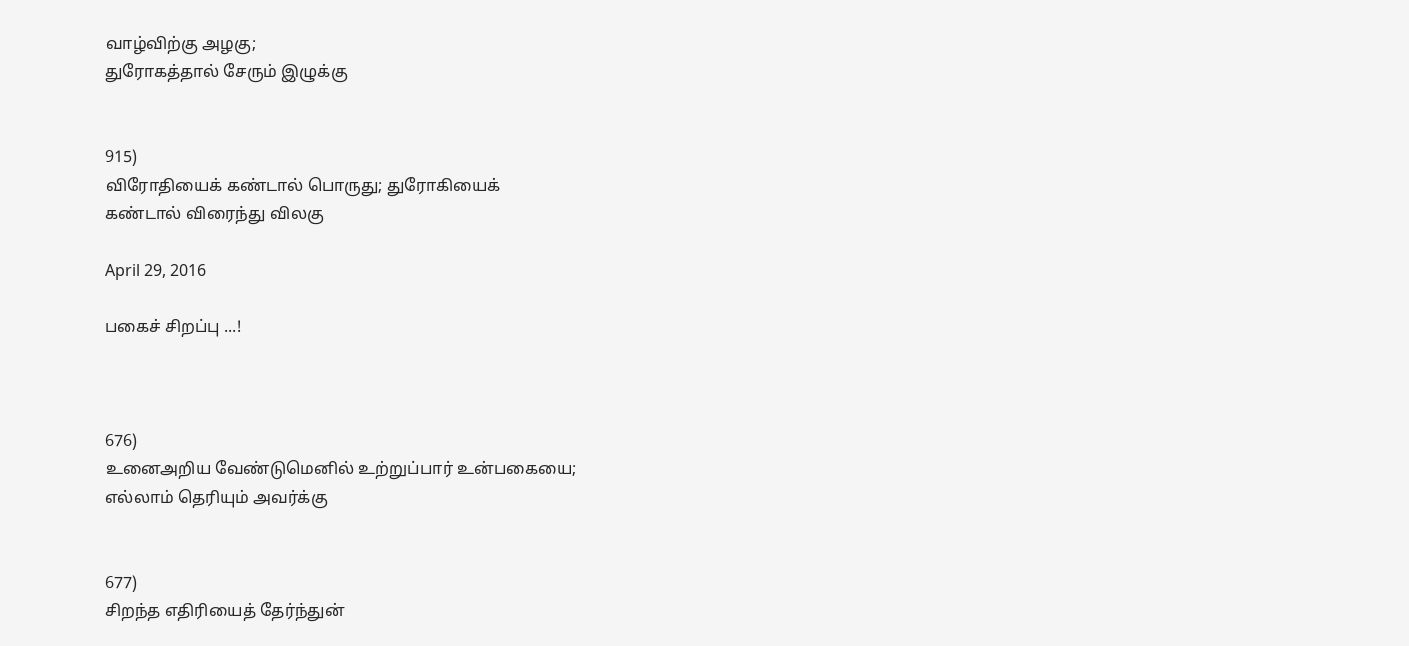வாழ்விற்கு அழகு;
துரோகத்தால் சேரும் இழுக்கு


915)
விரோதியைக் கண்டால் பொருது; துரோகியைக்
கண்டால் விரைந்து விலகு

April 29, 2016

பகைச் சிறப்பு ...!



676)
உனைஅறிய வேண்டுமெனில் உற்றுப்பார் உன்பகையை;
எல்லாம் தெரியும் அவர்க்கு


677)
சிறந்த எதிரியைத் தேர்ந்துன்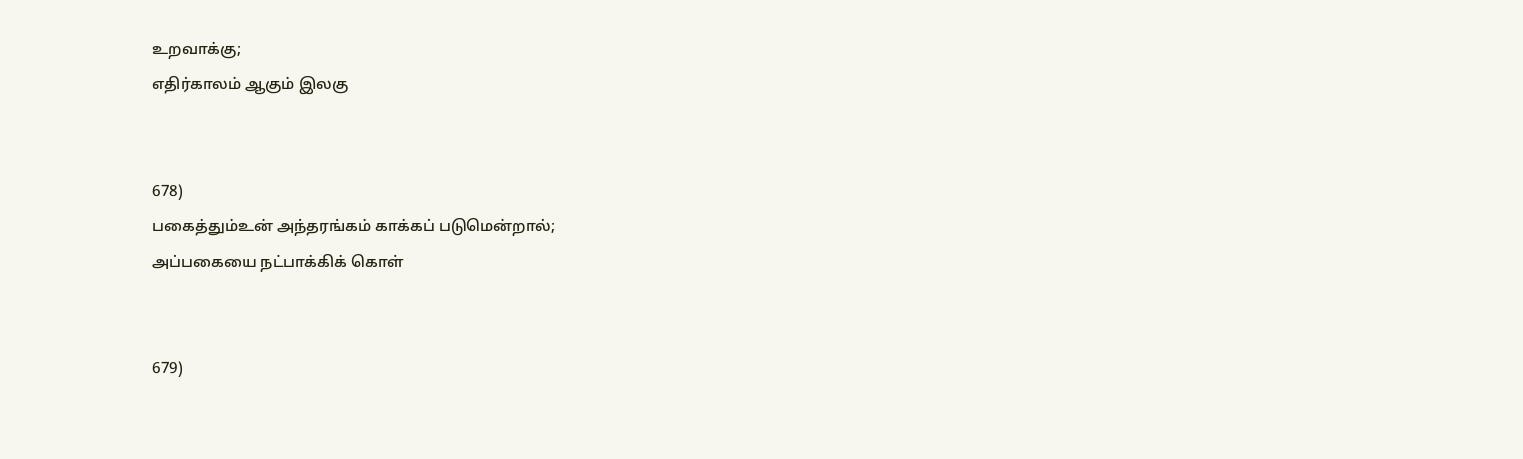உறவாக்கு;
எதிர்காலம் ஆகும் இலகு


678)
பகைத்தும்உன் அந்தரங்கம் காக்கப் படுமென்றால்;
அப்பகையை நட்பாக்கிக் கொள்


679)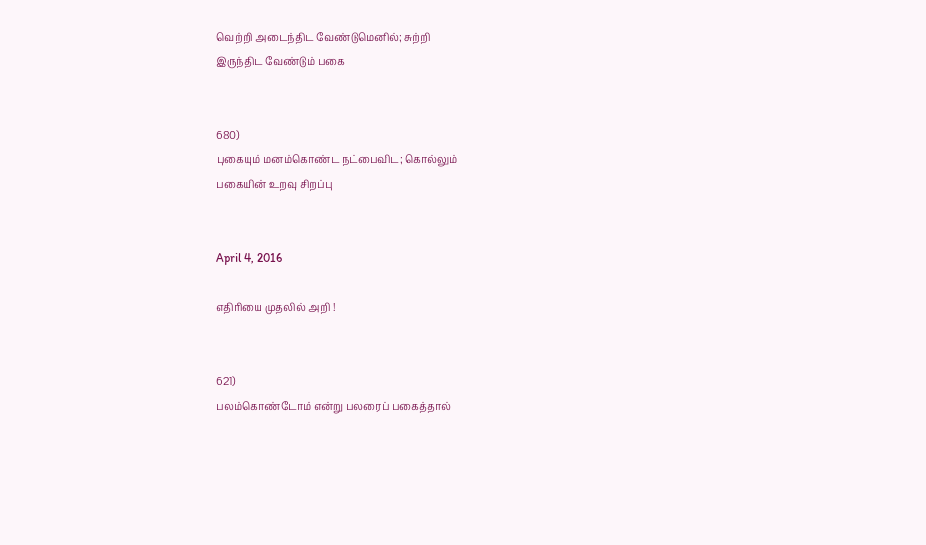வெற்றி அடைந்திட வேண்டுமெனில்; சுற்றி
இருந்திட வேண்டும் பகை


680)
புகையும் மனம்கொண்ட நட்பைவிட; கொல்லும்
பகையின் உறவு சிறப்பு


April 4, 2016

எதிரியை முதலில் அறி !


621)
பலம்கொண்டோம் என்று பலரைப் பகைத்தால்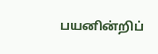பயனின்றிப்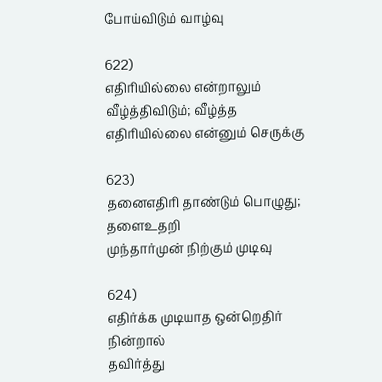போய்விடும் வாழ்வு

622)
எதிரியில்லை என்றாலும் வீழ்த்திவிடும்; வீழ்த்த
எதிரியில்லை என்னும் செருக்கு

623)
தனைஎதிரி தாண்டும் பொழுது; தளைஉதறி
முந்தார்முன் நிற்கும் முடிவு

624)
எதிர்க்க முடியாத ஒன்றெதிர் நின்றால்
தவிர்த்து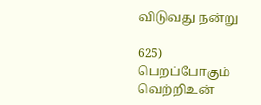விடுவது நன்று

625)
பெறப்போகும் வெற்றிஉன்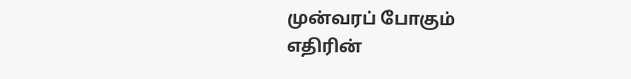முன்வரப் போகும்
எதிரின்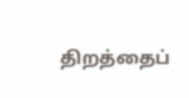திறத்தைப்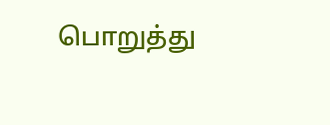பொறுத்து